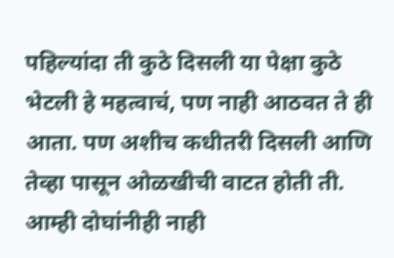पहिल्यांदा ती कुठे दिसली या पेक्षा कुठे भेटली हे महत्वाचं, पण नाही आठवत ते ही आता. पण अशीच कधीतरी दिसली आणि तेव्हा पासून ओळखीची वाटत होती ती. आम्ही दोघांनीही नाही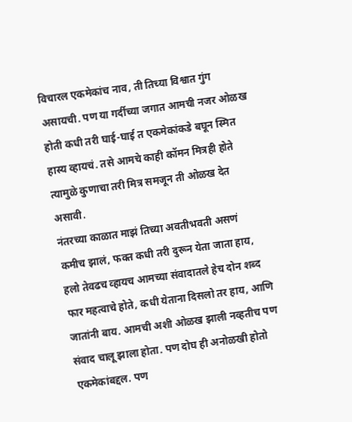विचारल एकमेकांच नाव, ती तिच्या विश्वात गुंग असायची. पण या गर्दीच्या जगात आमची नजर ओळख होती कधी तरी घाई-घाई त एकमेकांकडे बघून स्मित हास्य व्हायचं. तसे आमचे काही कॉमन मित्रही होते त्यामुळे कुणाचा तरी मित्र समजून ती ओळख देत असावी.
नंतरच्या काळात माझं तिच्या अवतीभवती असणं कमीच झालं, फक्त कधी तरी दुरून येता जाता हाय, हलो तेवढच व्हायच आमच्या संवादातले हेच दोन शब्द फार महत्वाचे होते, कधी येताना दिसलो तर हाय, आणि जातांनी बाय. आमची अशी ओळख झाली नव्हतीच पण संवाद चालू झाला होता. पण दोघ ही अनोळखी होतो एकमेकांबद्दल. पण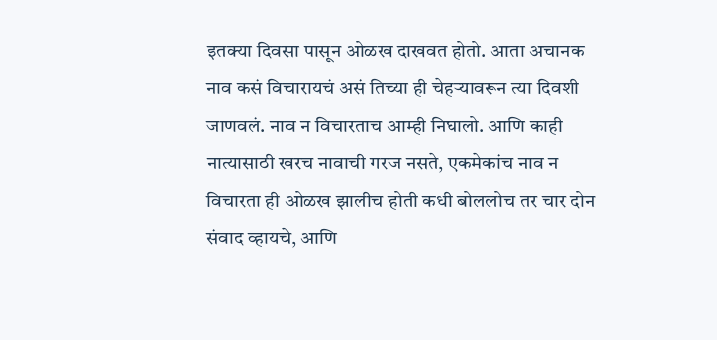इतक्या दिवसा पासून ओळख दाखवत होतो. आता अचानक नाव कसं विचारायचं असं तिच्या ही चेहऱ्यावरून त्या दिवशी जाणवलं. नाव न विचारताच आम्ही निघालो. आणि काही नात्यासाठी खरच नावाची गरज नसते, एकमेकांच नाव न विचारता ही ओळख झालीच होती कधी बोललोच तर चार दोन संवाद व्हायचे, आणि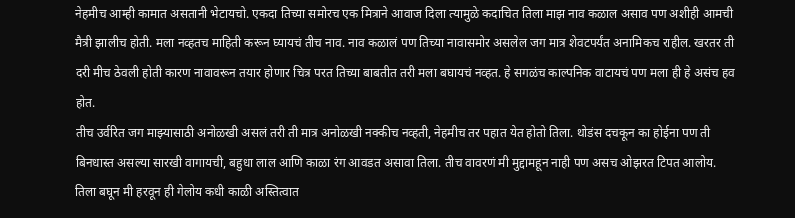नेहमीच आम्ही कामात असतानी भेटायचो. एकदा तिच्या समोरच एक मित्राने आवाज दिला त्यामुळे कदाचित तिला माझ नाव कळाल असाव पण अशीही आमची मैत्री झालीच होती. मला नव्हतच माहिती करून घ्यायचं तीच नाव. नाव कळालं पण तिच्या नावासमोर असलेल जग मात्र शेवटपर्यंत अनामिकच राहील. खरतर ती दरी मीच ठेवली होती कारण नावावरून तयार होणार चित्र परत तिच्या बाबतीत तरी मला बघायचं नव्हत. हे सगळंच काल्पनिक वाटायचं पण मला ही हे असंच हव होत.
तीच उर्वरित जग माझ्यासाठी अनोळखी असलं तरी ती मात्र अनोळखी नक्कीच नव्हती, नेहमीच तर पहात येत होतो तिला. थोडंस दचकून का होईना पण ती बिनधास्त असल्या सारखी वागायची, बहुधा लाल आणि काळा रंग आवडत असावा तिला. तीच वावरणं मी मुद्दामहून नाही पण असच ओझरत टिपत आलोय. तिला बघून मी हरवून ही गेलोय कधी काळी अस्तित्वात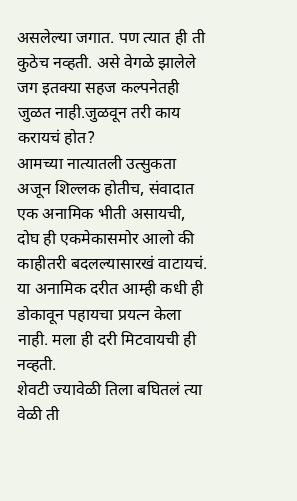असलेल्या जगात. पण त्यात ही ती कुठेच नव्हती. असे वेगळे झालेले जग इतक्या सहज कल्पनेतही जुळत नाही.जुळवून तरी काय करायचं होत?
आमच्या नात्यातली उत्सुकता अजून शिल्लक होतीच, संवादात एक अनामिक भीती असायची, दोघ ही एकमेकासमोर आलो की काहीतरी बदलल्यासारखं वाटायचं. या अनामिक दरीत आम्ही कधी ही डोकावून पहायचा प्रयत्न केला नाही. मला ही दरी मिटवायची ही नव्हती.
शेवटी ज्यावेळी तिला बघितलं त्या वेळी ती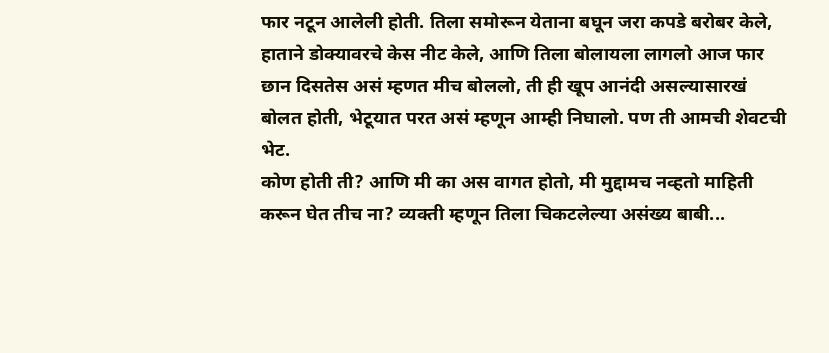फार नटून आलेली होती. तिला समोरून येताना बघून जरा कपडे बरोबर केले, हाताने डोक्यावरचे केस नीट केले, आणि तिला बोलायला लागलो आज फार छान दिसतेस असं म्हणत मीच बोललो, ती ही खूप आनंदी असल्यासारखं बोलत होती, भेटूयात परत असं म्हणून आम्ही निघालो. पण ती आमची शेवटची भेट.
कोण होती ती? आणि मी का अस वागत होतो, मी मुद्दामच नव्हतो माहिती करून घेत तीच ना? व्यक्ती म्हणून तिला चिकटलेल्या असंख्य बाबी...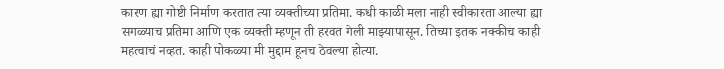कारण ह्या गोष्टी निर्माण करतात त्या व्यक्तीच्या प्रतिमा. कधी काळी मला नाही स्वीकारता आल्या ह्या सगळ्याच प्रतिमा आणि एक व्यक्ती म्हणून ती हरवत गेली माझ्यापासून. तिच्या इतक नक्कीच काही महत्वाचं नव्हत. काही पोकळ्या मी मुद्दाम हूनच ठेवल्या होत्या.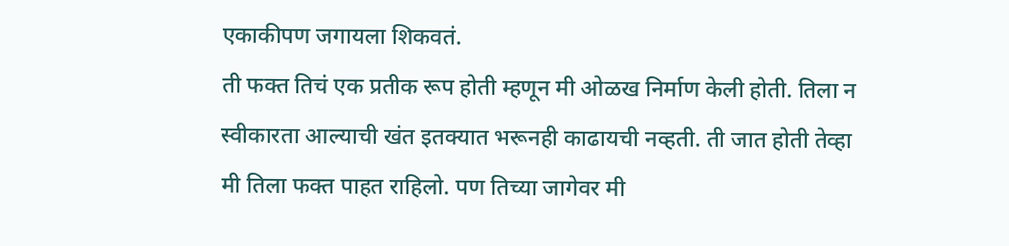एकाकीपण जगायला शिकवतं.
ती फक्त तिचं एक प्रतीक रूप होती म्हणून मी ओळख निर्माण केली होती. तिला न स्वीकारता आल्याची खंत इतक्यात भरूनही काढायची नव्हती. ती जात होती तेव्हा मी तिला फक्त पाहत राहिलो. पण तिच्या जागेवर मी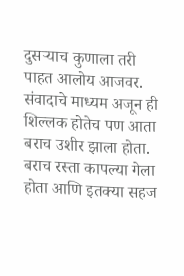दुसऱ्याच कुणाला तरी पाहत आलोय आजवर. संवादाचे माध्यम अजून ही शिल्लक होतेच पण आता बराच उशीर झाला होता. बराच रस्ता कापल्या गेला होता आणि इतक्या सहज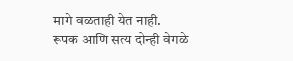मागे वळताही येत नाही.
रूपक आणि सत्य दोन्ही वेगळे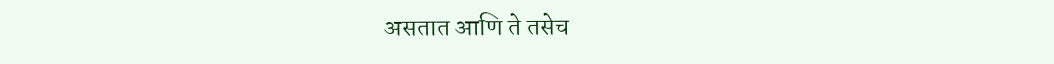असतात आणि ते तसेच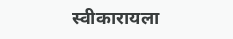स्वीकारायला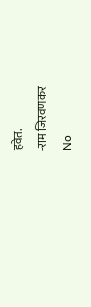हवेत.
-राम जिरवणकर
No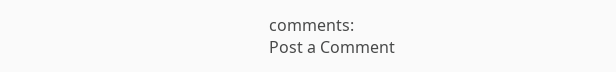comments:
Post a Comment